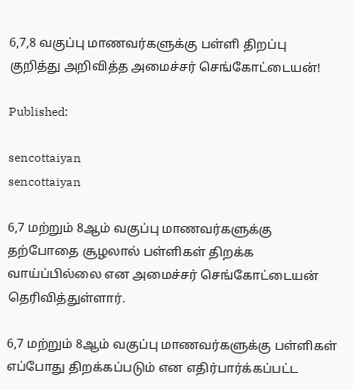6,7,8 வகுப்பு மாணவர்களுக்கு பள்ளி திறப்பு குறித்து அறிவித்த அமைச்சர் செங்கோட்டையன்!

Published:

sencottaiyan
sencottaiyan

6,7 மற்றும் 8ஆம் வகுப்பு மாணவர்களுக்கு தற்போதை சூழலால் பள்ளிகள் திறக்க வாய்ப்பில்லை என அமைச்சர் செங்கோட்டையன் தெரிவித்துள்ளார்.

6,7 மற்றும் 8ஆம் வகுப்பு மாணவர்களுக்கு பள்ளிகள் எப்போது திறக்கப்படும் என எதிர்பார்க்கப்பட்ட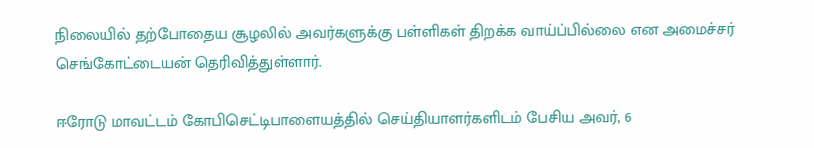நிலையில் தற்போதைய சூழலில் அவர்களுக்கு பள்ளிகள் திறக்க வாய்ப்பில்லை என அமைச்சர் செங்கோட்டையன் தெரிவித்துள்ளார்.

ஈரோடு மாவட்டம் கோபிசெட்டிபாளையத்தில் செய்தியாளர்களிடம் பேசிய அவர், 6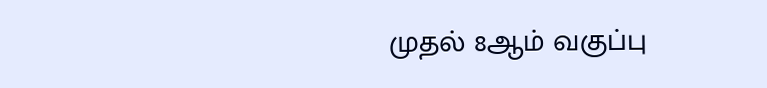முதல் 8ஆம் வகுப்பு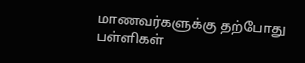மாணவர்களுக்கு தற்போது பள்ளிகள்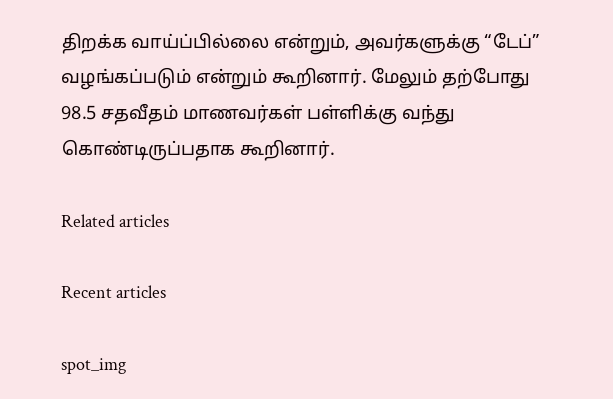திறக்க வாய்ப்பில்லை என்றும், அவர்களுக்கு “டேப்” வழங்கப்படும் என்றும் கூறினார். மேலும் தற்போது 98.5 சதவீதம் மாணவர்கள் பள்ளிக்கு வந்து கொண்டிருப்பதாக கூறினார்.

Related articles

Recent articles

spot_img